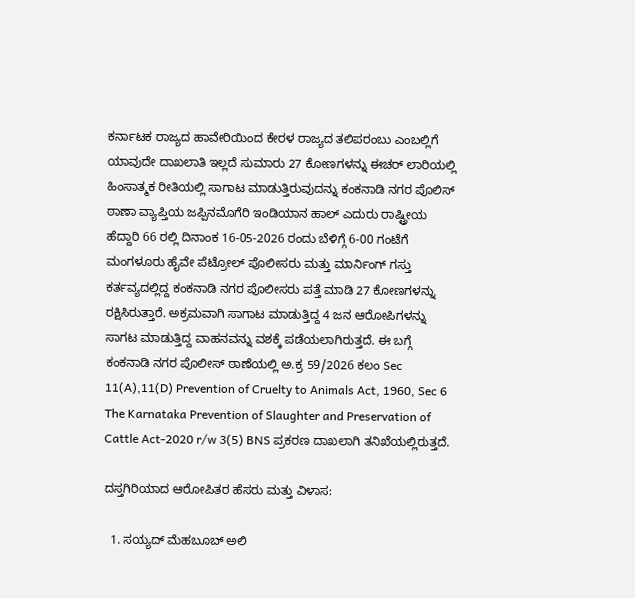ಕರ್ನಾಟಕ ರಾಜ್ಯದ ಹಾವೇರಿಯಿಂದ ಕೇರಳ ರಾಜ್ಯದ ತಲಿಪರಂಬು ಎಂಬಲ್ಲಿಗೆ ಯಾವುದೇ ದಾಖಲಾತಿ ಇಲ್ಲದೆ ಸುಮಾರು 27 ಕೋಣಗಳನ್ನು ಈಚರ್ ಲಾರಿಯಲ್ಲಿ ಹಿಂಸಾತ್ಮಕ ರೀತಿಯಲ್ಲಿ ಸಾಗಾಟ ಮಾಡುತ್ತಿರುವುದನ್ನು ಕಂಕನಾಡಿ ನಗರ ಪೊಲಿಸ್ ಠಾಣಾ ವ್ಯಾಪ್ತಿಯ ಜಪ್ಪಿನಮೊಗೆರಿ ಇಂಡಿಯಾನ ಹಾಲ್ ಎದುರು ರಾಷ್ಟ್ರೀಯ ಹೆದ್ದಾರಿ 66 ರಲ್ಲಿ ದಿನಾಂಕ 16-05-2026 ರಂದು ಬೆಳಿಗ್ಗೆ 6-00 ಗಂಟೆಗೆ ಮಂಗಳೂರು ಹೈವೇ ಪೆಟ್ರೋಲ್ ಪೊಲೀಸರು ಮತ್ತು ಮಾರ್ನಿಂಗ್ ಗಸ್ತು ಕರ್ತವ್ಯದಲ್ಲಿದ್ದ ಕಂಕನಾಡಿ ನಗರ ಪೊಲೀಸರು ಪತ್ತೆ ಮಾಡಿ 27 ಕೋಣಗಳನ್ನು ರಕ್ಷಿಸಿರುತ್ತಾರೆ. ಅಕ್ರಮವಾಗಿ ಸಾಗಾಟ ಮಾಡುತ್ತಿದ್ದ 4 ಜನ ಆರೋಪಿಗಳನ್ನು ಸಾಗಟ ಮಾಡುತ್ತಿದ್ದ ವಾಹನವನ್ನು ವಶಕ್ಕೆ ಪಡೆಯಲಾಗಿರುತ್ತದೆ. ಈ ಬಗ್ಗೆ ಕಂಕನಾಡಿ ನಗರ ಪೊಲೀಸ್ ಠಾಣೆಯಲ್ಲಿ ಅ.ಕ್ರ 59/2026 ಕಲಂ Sec 11(A),11(D) Prevention of Cruelty to Animals Act, 1960, Sec 6 The Karnataka Prevention of Slaughter and Preservation of Cattle Act-2020 r/w 3(5) BNS ಪ್ರಕರಣ ದಾಖಲಾಗಿ ತನಿಖೆಯಲ್ಲಿರುತ್ತದೆ.

ದಸ್ತಗಿರಿಯಾದ ಆರೋಪಿತರ ಹೆಸರು ಮತ್ತು ವಿಳಾಸ:

  1. ಸಯ್ಯದ್ ಮೆಹಬೂಬ್ ಅಲಿ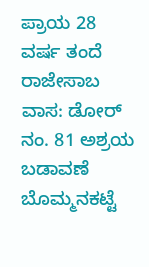ಪ್ರಾಯ 28 ವರ್ಷ ತಂದೆ ರಾಜೇಸಾಬ ವಾಸ: ಡೋರ್ ನಂ. 81 ಅಶ್ರಯ ಬಡಾವಣೆ ಬೊಮ್ಮನಕಟ್ಟೆ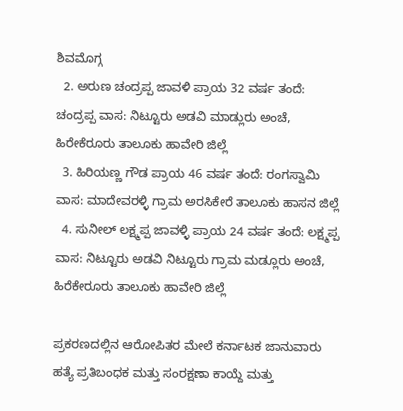ಶಿವಮೊಗ್ಗ
  2. ಅರುಣ ಚಂದ್ರಪ್ಪ ಜಾವಳಿ ಪ್ರಾಯ 32 ವರ್ಷ ತಂದೆ: ಚಂದ್ರಪ್ಪ ವಾಸ: ನಿಟ್ಟೂರು ಅಡವಿ ಮಾಡ್ಲುರು ಅಂಚೆ, ಹಿರೇಕೆರೂರು ತಾಲೂಕು ಹಾವೇರಿ ಜಿಲ್ಲೆ
  3. ಹಿರಿಯಣ್ಣ ಗೌಡ ಪ್ರಾಯ 46 ವರ್ಷ ತಂದೆ: ರಂಗಸ್ವಾಮಿ ವಾಸ: ಮಾದೇವರಳ್ಳಿ ಗ್ರಾಮ ಅರಸಿಕೇರೆ ತಾಲೂಕು ಹಾಸನ ಜಿಲ್ಲೆ
  4. ಸುನೀಲ್ ಲಕ್ಷ್ಮಪ್ಪ ಜಾವಳ್ಳಿ ಪ್ರಾಯ 24 ವರ್ಷ ತಂದೆ: ಲಕ್ಷ್ಮಪ್ಪ ವಾಸ: ನಿಟ್ಟೂರು ಅಡವಿ ನಿಟ್ಟೂರು ಗ್ರಾಮ ಮಡ್ಲೂರು ಅಂಚೆ, ಹಿರೆಕೇರೂರು ತಾಲೂಕು ಹಾವೇರಿ ಜಿಲ್ಲೆ

ಪ್ರಕರಣದಲ್ಲಿನ ಆರೋಪಿತರ ಮೇಲೆ ಕರ್ನಾಟಕ ಜಾನುವಾರು ಹತ್ಯೆ ಪ್ರತಿಬಂಧಕ ಮತ್ತು ಸಂರಕ್ಷಣಾ ಕಾಯ್ದೆ ಮತ್ತು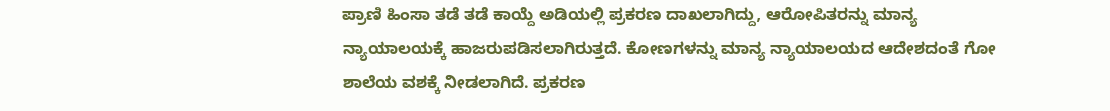ಪ್ರಾಣಿ ಹಿಂಸಾ ತಡೆ ತಡೆ ಕಾಯ್ದೆ ಅಡಿಯಲ್ಲಿ ಪ್ರಕರಣ ದಾಖಲಾಗಿದ್ದು, ಆರೋಪಿತರನ್ನು ಮಾನ್ಯ ನ್ಯಾಯಾಲಯಕ್ಕೆ ಹಾಜರುಪಡಿಸಲಾಗಿರುತ್ತದೆ. ಕೋಣಗಳನ್ನು ಮಾನ್ಯ ನ್ಯಾಯಾಲಯದ ಆದೇಶದಂತೆ ಗೋ ಶಾಲೆಯ ವಶಕ್ಕೆ ನೀಡಲಾಗಿದೆ. ಪ್ರಕರಣ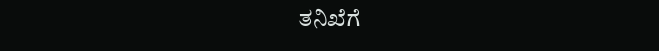ತನಿಖೆಗೆ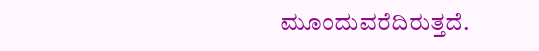ಮೂಂದುವರೆದಿರುತ್ತದೆ.